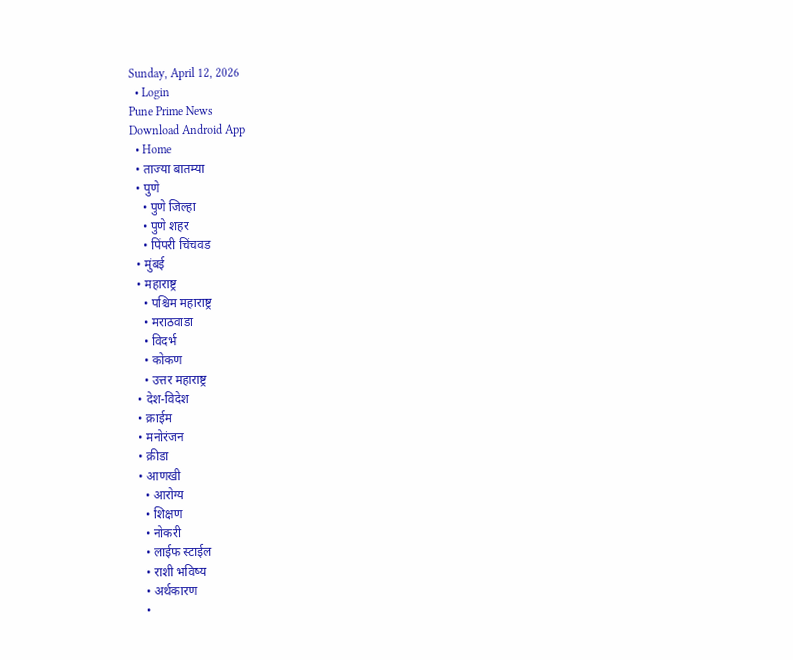Sunday, April 12, 2026
  • Login
Pune Prime News
Download Android App
  • Home
  • ताज्या बातम्या
  • पुणे
    • पुणे जिल्हा
    • पुणे शहर
    • पिंपरी चिंचवड
  • मुंबई
  • महाराष्ट्र
    • पश्चिम महाराष्ट्र
    • मराठवाडा
    • विदर्भ
    • कोकण
    • उत्तर महाराष्ट्र
  • देश-विदेश
  • क्राईम
  • मनोरंजन
  • क्रीडा
  • आणखी
    • आरोग्य
    • शिक्षण
    • नोकरी
    • लाईफ स्टाईल
    • राशी भविष्य
    • अर्थकारण
    •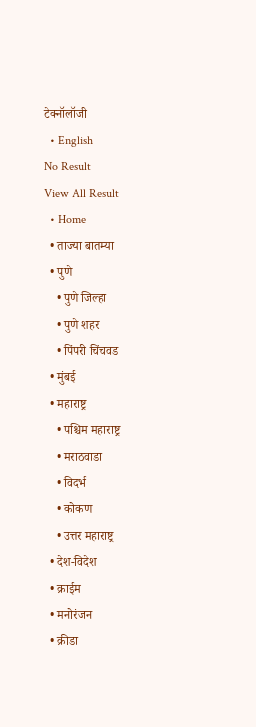टेक्नॉलॉजी
  • English
No Result
View All Result
  • Home
  • ताज्या बातम्या
  • पुणे
    • पुणे जिल्हा
    • पुणे शहर
    • पिंपरी चिंचवड
  • मुंबई
  • महाराष्ट्र
    • पश्चिम महाराष्ट्र
    • मराठवाडा
    • विदर्भ
    • कोकण
    • उत्तर महाराष्ट्र
  • देश-विदेश
  • क्राईम
  • मनोरंजन
  • क्रीडा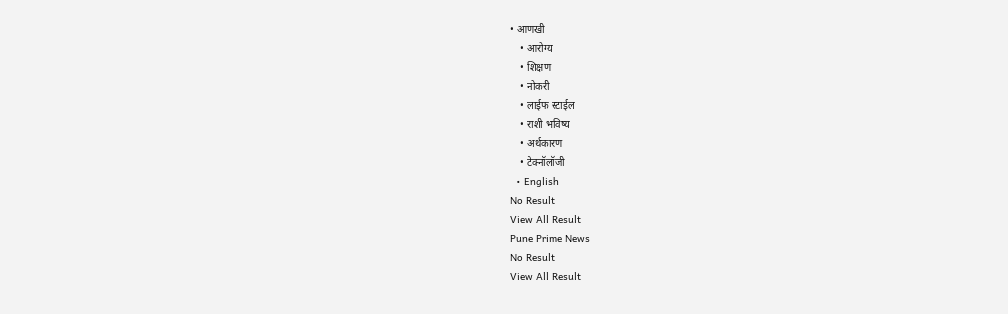• आणखी
    • आरोग्य
    • शिक्षण
    • नोकरी
    • लाईफ स्टाईल
    • राशी भविष्य
    • अर्थकारण
    • टेक्नॉलॉजी
  • English
No Result
View All Result
Pune Prime News
No Result
View All Result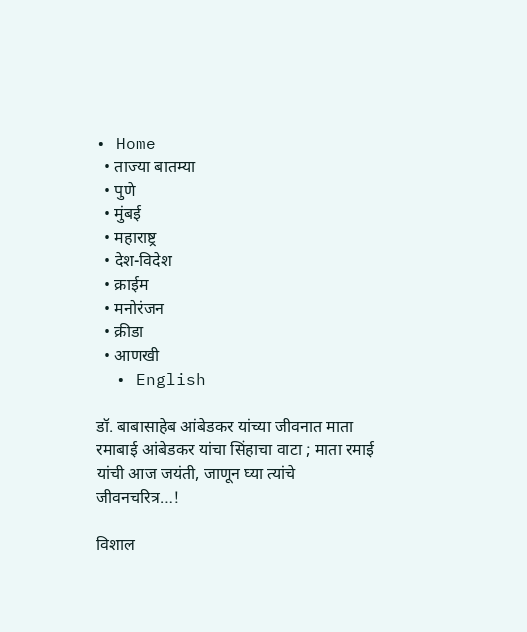• Home
  • ताज्या बातम्या
  • पुणे
  • मुंबई
  • महाराष्ट्र
  • देश-विदेश
  • क्राईम
  • मनोरंजन
  • क्रीडा
  • आणखी
  • English

डॉ. बाबासाहेब आंबेडकर यांच्या जीवनात माता रमाबाई आंबेडकर यांचा सिंहाचा वाटा ; माता रमाई यांची आज जयंती, जाणून घ्या त्यांचे जीवनचरित्र…!

विशाल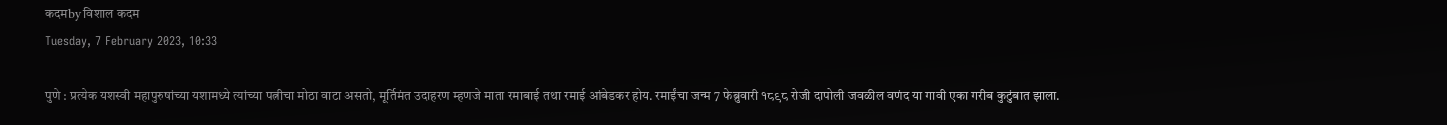कदमby विशाल कदम
Tuesday, 7 February 2023, 10:33

पुणे : प्रत्येक यशस्वी महापुरुषांच्या यशामध्ये त्यांच्या पत्नीचा मोठा वाटा असतो, मूर्तिमंत उदाहरण म्हणजे माता रमाबाई तथा रमाई आंबेडकर होय. रमाईंचा जन्म 7 फेब्रुवारी १८९८ रोजी दापोली जवळील वणंद या गावी एका गरीब कुटुंबात झाला.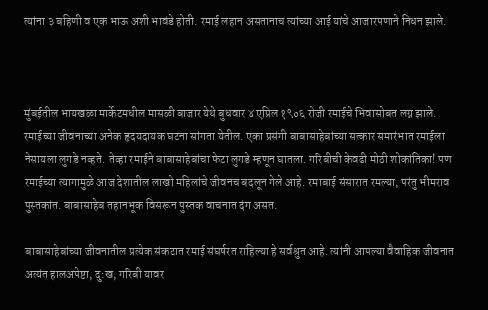त्यांना ३ बहिणी व एक भाऊ अशी भावंडे होती. रमाई लहान असतानाच त्यांच्या आई यांचे आजारपणाने निधन झाले.



मुंबईतील भायखळा मार्केटमधील मासळी बाजार येथे बुधवार ४ एप्रिल १९०६ रोजी रमाईचे भिवासोबत लग्न झाले. रमाईच्या जीवनाच्या अनेक हृदयदायक घटना सांगता येतील. एका प्रसंगी बाबासाहेबांच्या सत्कार समारंभात रमाईला नेसायला लुगडे नव्हते. तेव्हा रमाईने बाबासाहेबांचा फेटा लुगडे म्हणून घातला. गरिबीची केवढी मोठी शोकांतिका! पण रमाईच्या त्यागामुळे आज देशातील लाखो महिलांचे जीवनच बदलून गेले आहे. रमाबाई संसारात रमल्या, परंतु भीमराव पुस्तकांत. बाबासाहेब तहानभूक विसरून पुस्तक वाचनात दंग असत.

बाबासाहेबांच्या जीवनातील प्रत्येक संकटात रमाई संघर्षरत राहिल्या हे सर्वश्रुत आहे. त्यांनी आपल्या वैवाहिक जीवनात अत्यंत हालअपेष्टा, दु:ख, गरिबी यावर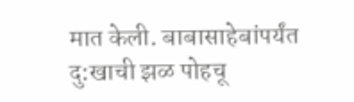मात केली. बाबासाहेबांपर्यंत दु:खाची झळ पोहचू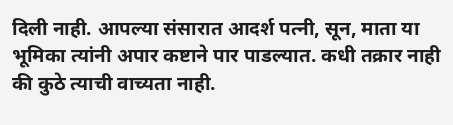दिली नाही. आपल्या संसारात आदर्श पत्नी, सून, माता या भूमिका त्यांनी अपार कष्टाने पार पाडल्यात. कधी तक्रार नाही की कुठे त्याची वाच्यता नाही.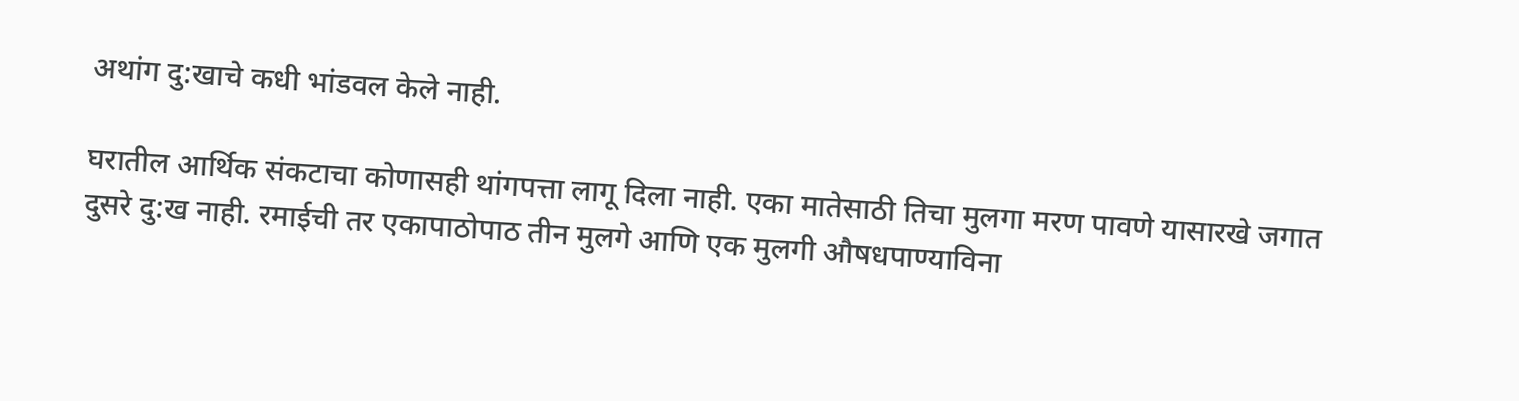अथांग दु:खाचे कधी भांडवल केले नाही.

घरातील आर्थिक संकटाचा कोणासही थांगपत्ता लागू दिला नाही. एका मातेसाठी तिचा मुलगा मरण पावणे यासारखे जगात दुसरे दु:ख नाही. रमाईची तर एकापाठोपाठ तीन मुलगे आणि एक मुलगी औषधपाण्याविना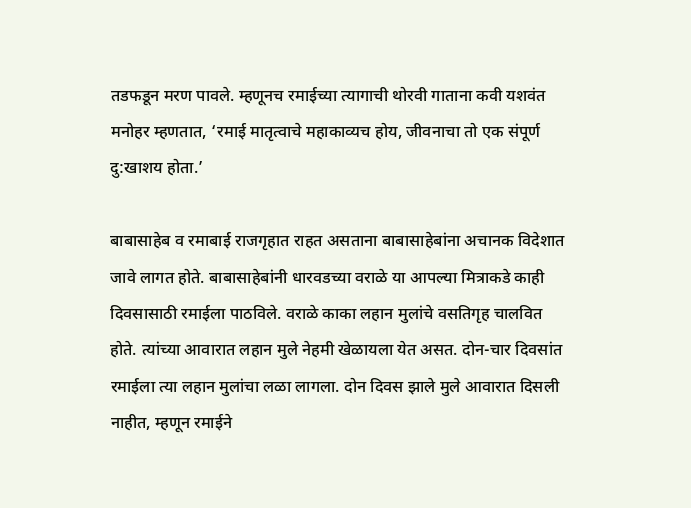तडफडून मरण पावले. म्हणूनच रमाईच्या त्यागाची थोरवी गाताना कवी यशवंत मनोहर म्हणतात, ‘रमाई मातृत्वाचे महाकाव्यच होय, जीवनाचा तो एक संपूर्ण दु:खाशय होता.’

बाबासाहेब व रमाबाई राजगृहात राहत असताना बाबासाहेबांना अचानक विदेशात जावे लागत होते. बाबासाहेबांनी धारवडच्या वराळे या आपल्या मित्राकडे काही दिवसासाठी रमाईला पाठविले. वराळे काका लहान मुलांचे वसतिगृह चालवित होते. त्यांच्या आवारात लहान मुले नेहमी खेळायला येत असत. दोन-चार दिवसांत रमाईला त्या लहान मुलांचा लळा लागला. दोन दिवस झाले मुले आवारात दिसली नाहीत, म्हणून रमाईने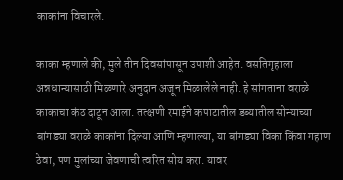काकांना विचारले.

काका म्हणाले की, मुले तीन दिवसांपासून उपाशी आहेत. वसतिगृहाला अन्नधान्यासाठी मिळणारे अनुदान अजून मिळालेले नाही. हे सांगताना वराळे काकाचा कंठ दाटून आला. तत्क्षणी रमाईने कपाटातील डब्यातील सोन्याच्या बांगड्या वराळे काकांना दिल्या आणि म्हणाल्या, या बांगड्या विका किंवा गहाण ठेवा, पण मुलांच्या जेवणाची त्वरित सोय करा. यावर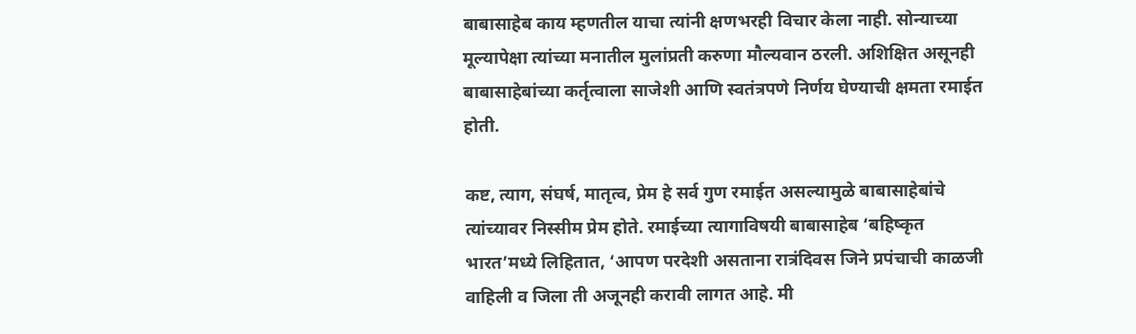बाबासाहेब काय म्हणतील याचा त्यांनी क्षणभरही विचार केला नाही. सोन्याच्या मूल्यापेक्षा त्यांच्या मनातील मुलांप्रती करुणा मौल्यवान ठरली. अशिक्षित असूनही बाबासाहेबांच्या कर्तृत्वाला साजेशी आणि स्वतंत्रपणे निर्णय घेण्याची क्षमता रमाईत होती.

कष्ट, त्याग, संघर्ष, मातृत्व, प्रेम हे सर्व गुण रमाईत असल्यामुळे बाबासाहेबांचे त्यांच्यावर निस्सीम प्रेम होते. रमाईच्या त्यागाविषयी बाबासाहेब ‘बहिष्कृत भारत’मध्ये लिहितात, ‘आपण परदेशी असताना रात्रंदिवस जिने प्रपंचाची काळजी वाहिली व जिला ती अजूनही करावी लागत आहे. मी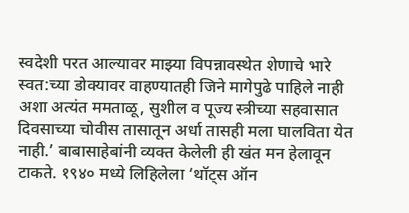स्वदेशी परत आल्यावर माझ्या विपन्नावस्थेत शेणाचे भारे स्वत:च्या डोक्यावर वाहण्यातही जिने मागेपुढे पाहिले नाही अशा अत्यंत ममताळू, सुशील व पूज्य स्त्रीच्या सहवासात दिवसाच्या चोवीस तासातून अर्धा तासही मला घालविता येत नाही.’ बाबासाहेबांनी व्यक्त केलेली ही खंत मन हेलावून टाकते. १९४० मध्ये लिहिलेला ‘थॉट्स ऑन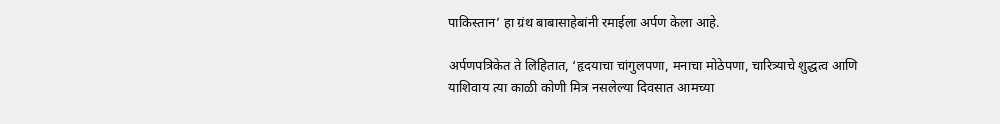पाकिस्तान’ हा ग्रंथ बाबासाहेबांनी रमाईला अर्पण केला आहे.

अर्पणपत्रिकेत ते लिहितात, ‘हृदयाचा चांगुलपणा, मनाचा मोठेपणा, चारित्र्याचे शुद्धत्व आणि याशिवाय त्या काळी कोणी मित्र नसलेल्या दिवसात आमच्या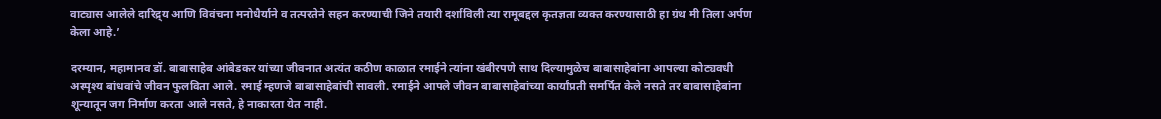वाट्यास आलेले दारिद्र्य आणि विवंचना मनोधैर्याने व तत्परतेने सहन करण्याची जिने तयारी दर्शाविली त्या रामूबद्दल कृतज्ञता व्यक्त करण्यासाठी हा ग्रंथ मी तिला अर्पण केला आहे.’

दरम्यान, महामानव डॉ. बाबासाहेब आंबेडकर यांच्या जीवनात अत्यंत कठीण काळात रमाईने त्यांना खंबीरपणे साथ दिल्यामुळेच बाबासाहेबांना आपल्या कोट्यवधी अस्पृश्य बांधवांचे जीवन फुलविता आले. रमाई म्हणजे बाबासाहेबांची सावली. रमाईने आपले जीवन बाबासाहेबांच्या कार्यांप्रती समर्पित केले नसते तर बाबासाहेबांना शून्यातून जग निर्माण करता आले नसते, हे नाकारता येत नाही.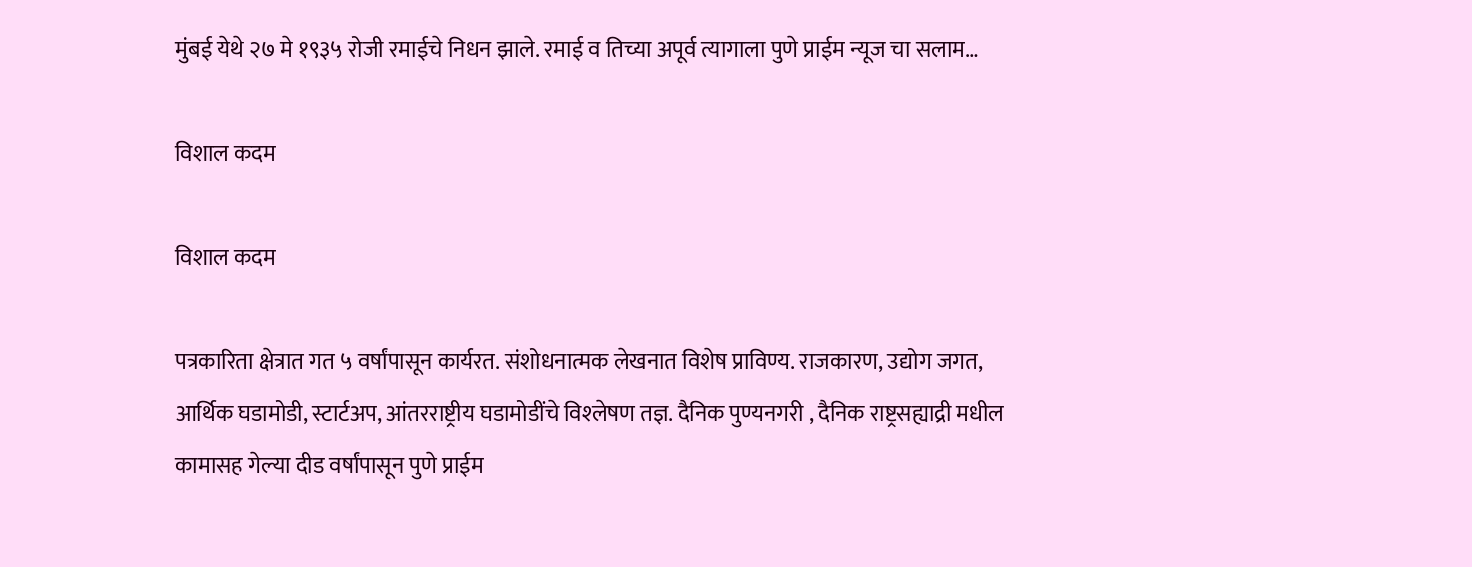मुंबई येथे २७ मे १९३५ रोजी रमाईचे निधन झाले. रमाई व तिच्या अपूर्व त्यागाला पुणे प्राईम न्यूज चा सलाम…

विशाल कदम

विशाल कदम

पत्रकारिता क्षेत्रात गत ५ वर्षांपासून कार्यरत. संशोधनात्मक लेखनात विशेष प्राविण्य. राजकारण, उद्योग जगत, आर्थिक घडामोडी, स्टार्टअप, आंतरराष्ट्रीय घडामोडींचे विश्‍लेषण तज्ञ. दैनिक पुण्यनगरी , दैनिक राष्ट्रसह्याद्री मधील कामासह गेल्या दीड वर्षांपासून पुणे प्राईम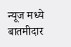न्यूज मध्ये बातमीदार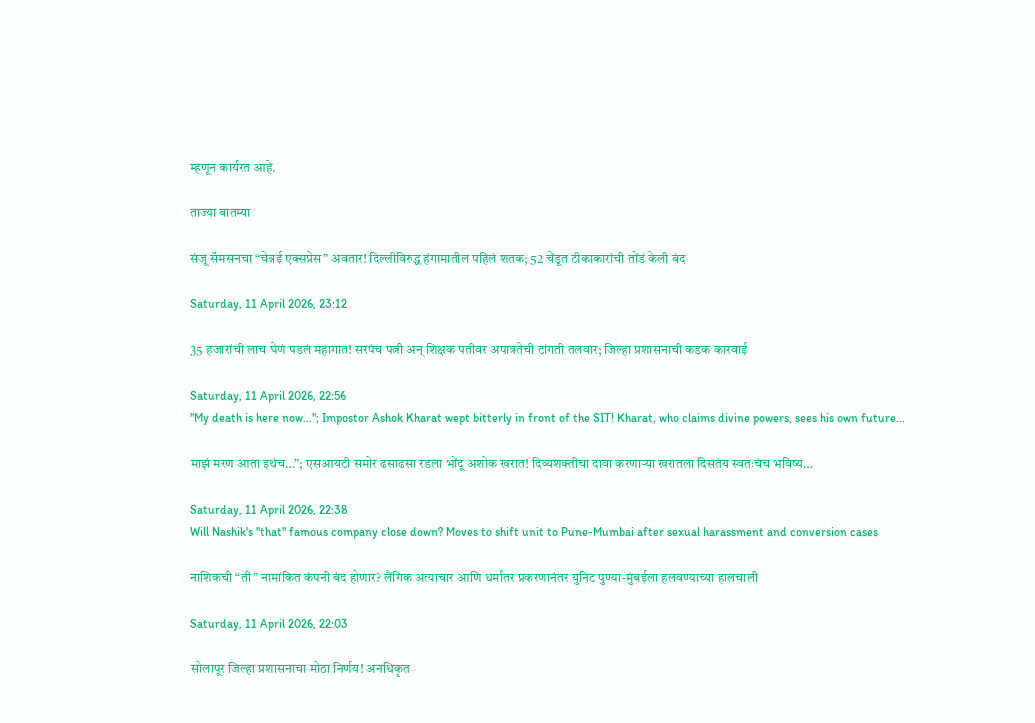म्हणून कार्यरत आहे.

ताज्या बातम्या

संजू सॅमसनचा “चेन्नई एक्सप्रेस” अवतार! दिल्लीविरुद्ध हंगामातील पहिलं शतक; 52 चेंडूत टीकाकारांची तोंडं केली बंद

Saturday, 11 April 2026, 23:12

35 हजारांची लाच घेणं पडलं महागात! सरपंच पत्नी अन् शिक्षक पतीवर अपात्रतेची टांगती तलवार; जिल्हा प्रशासनाची कडक कारवाई

Saturday, 11 April 2026, 22:56
"My death is here now..."; Impostor Ashok Kharat wept bitterly in front of the SIT! Kharat, who claims divine powers, sees his own future...

माझं मरण आता इथंच…”; एसआयटी समोर ढसाढसा रडला भोंदू अशोक खरात! दिव्यशक्तीचा दावा करणाऱ्या खरातला दिसतंय स्वतःचंच भविष्य…

Saturday, 11 April 2026, 22:38
Will Nashik's "that" famous company close down? Moves to shift unit to Pune-Mumbai after sexual harassment and conversion cases

नाशिकची “ती” नामांकित कंपनी बंद होणार? लैंगिक अत्याचार आणि धर्मांतर प्रकरणानंतर युनिट पुण्या-मुंबईला हलवण्याच्या हालचाली

Saturday, 11 April 2026, 22:03

सोलापूर जिल्हा प्रशासनाचा मोठा निर्णय! अनधिकृत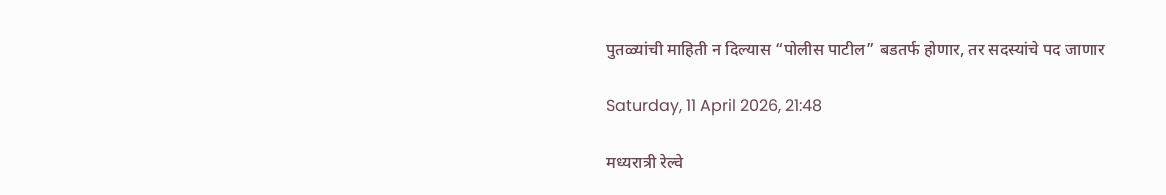पुतळ्यांची माहिती न दिल्यास “पोलीस पाटील” बडतर्फ होणार, तर सदस्यांचे पद जाणार

Saturday, 11 April 2026, 21:48

मध्यरात्री रेल्वे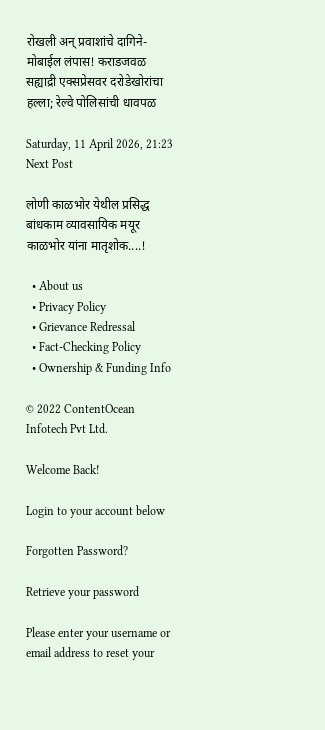रोखली अन् प्रवाशांचे दागिने-मोबाईल लंपास! कराडजवळ सह्याद्री एक्सप्रेसवर दरोडेखोरांचा हल्ला; रेल्वे पोलिसांची धावपळ

Saturday, 11 April 2026, 21:23
Next Post

लोणी काळभोर येथील प्रसिद्ध बांधकाम व्यावसायिक मयूर काळभोर यांना मातृशोक....!

  • About us
  • Privacy Policy
  • Grievance Redressal
  • Fact-Checking Policy
  • Ownership & Funding Info

© 2022 ContentOcean Infotech Pvt Ltd.

Welcome Back!

Login to your account below

Forgotten Password?

Retrieve your password

Please enter your username or email address to reset your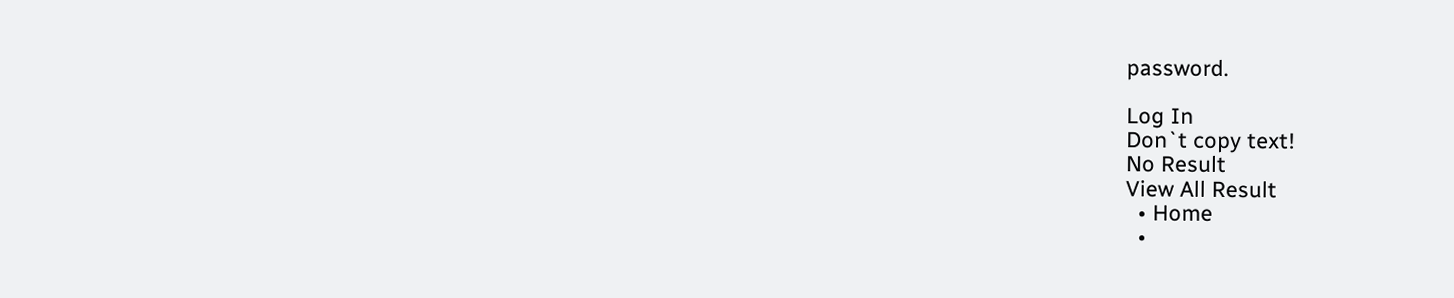password.

Log In
Don`t copy text!
No Result
View All Result
  • Home
  •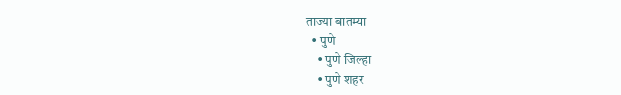ताज्या बातम्या
  • पुणे
    • पुणे जिल्हा
    • पुणे शहर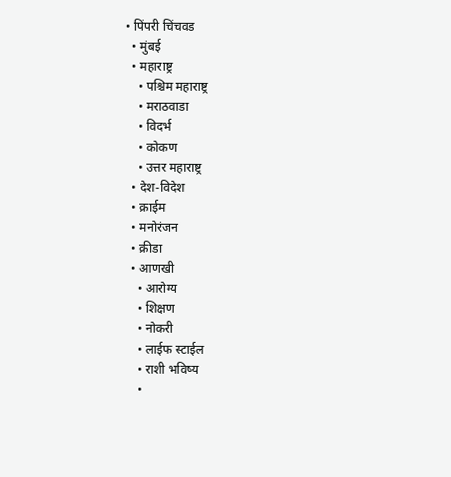• पिंपरी चिंचवड
  • मुंबई
  • महाराष्ट्र
    • पश्चिम महाराष्ट्र
    • मराठवाडा
    • विदर्भ
    • कोकण
    • उत्तर महाराष्ट्र
  • देश-विदेश
  • क्राईम
  • मनोरंजन
  • क्रीडा
  • आणखी
    • आरोग्य
    • शिक्षण
    • नोकरी
    • लाईफ स्टाईल
    • राशी भविष्य
    •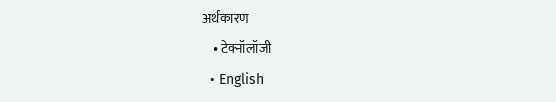अर्थकारण
    • टेक्नॉलॉजी
  • English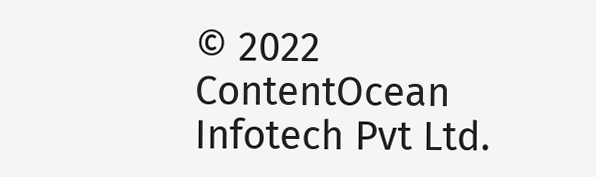© 2022 ContentOcean Infotech Pvt Ltd.